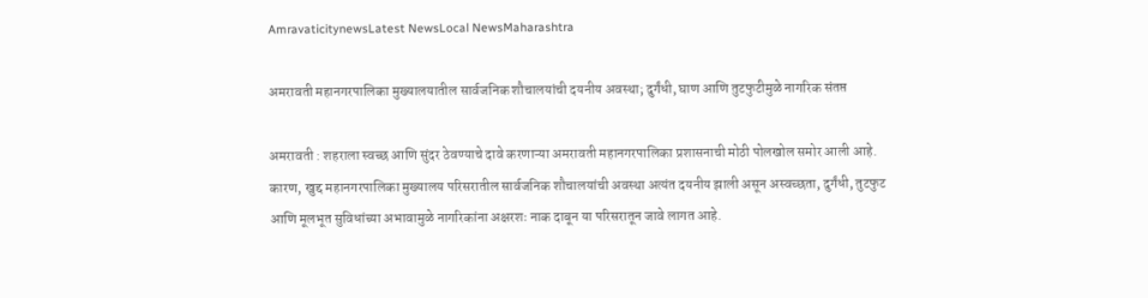AmravaticitynewsLatest NewsLocal NewsMaharashtra

अमरावती महानगरपालिका मुख्यालयातील सार्वजनिक शौचालयांची दयनीय अवस्था; दुर्गंधी, घाण आणि तुटफुटीमुळे नागरिक संतप्त

अमरावती : शहराला स्वच्छ आणि सुंदर ठेवण्याचे दावे करणाऱ्या अमरावती महानगरपालिका प्रशासनाची मोठी पोलखोल समोर आली आहे. कारण, खुद्द महानगरपालिका मुख्यालय परिसरातील सार्वजनिक शौचालयांची अवस्था अत्यंत दयनीय झाली असून अस्वच्छता, दुर्गंधी, तुटफुट आणि मूलभूत सुविधांच्या अभावामुळे नागरिकांना अक्षरशः नाक दाबून या परिसरातून जावे लागत आहे.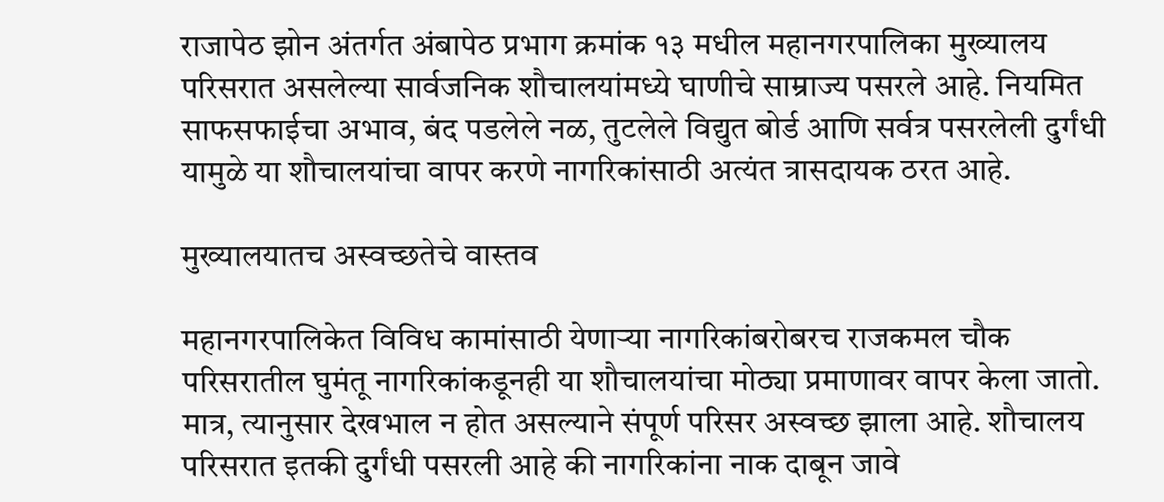राजापेठ झोन अंतर्गत अंबापेठ प्रभाग क्रमांक १३ मधील महानगरपालिका मुख्यालय परिसरात असलेल्या सार्वजनिक शौचालयांमध्ये घाणीचे साम्राज्य पसरले आहे. नियमित साफसफाईचा अभाव, बंद पडलेले नळ, तुटलेले विद्युत बोर्ड आणि सर्वत्र पसरलेली दुर्गंधी यामुळे या शौचालयांचा वापर करणे नागरिकांसाठी अत्यंत त्रासदायक ठरत आहे.

मुख्यालयातच अस्वच्छतेचे वास्तव

महानगरपालिकेत विविध कामांसाठी येणाऱ्या नागरिकांबरोबरच राजकमल चौक परिसरातील घुमंतू नागरिकांकडूनही या शौचालयांचा मोठ्या प्रमाणावर वापर केला जातो. मात्र, त्यानुसार देखभाल न होत असल्याने संपूर्ण परिसर अस्वच्छ झाला आहे. शौचालय परिसरात इतकी दुर्गंधी पसरली आहे की नागरिकांना नाक दाबून जावे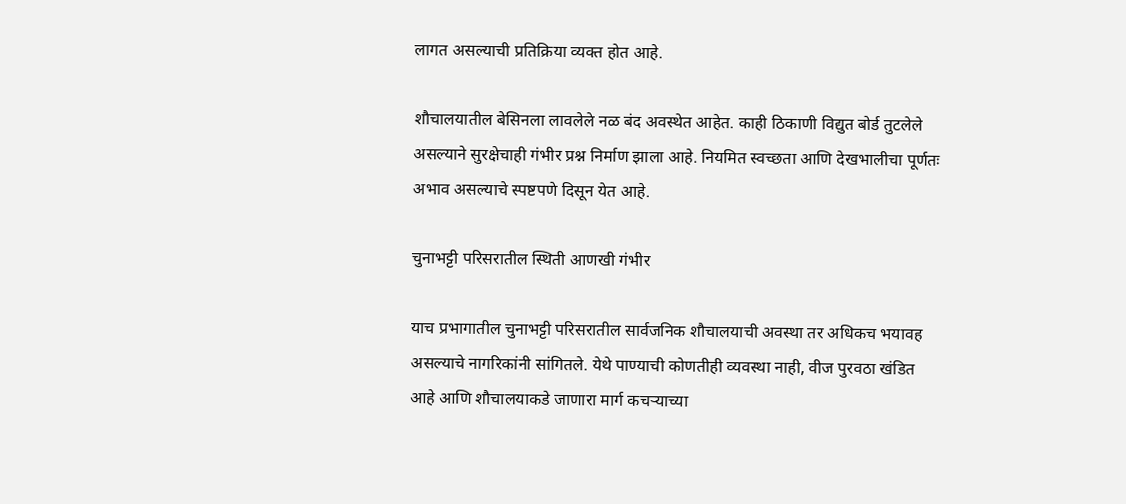लागत असल्याची प्रतिक्रिया व्यक्त होत आहे.

शौचालयातील बेसिनला लावलेले नळ बंद अवस्थेत आहेत. काही ठिकाणी विद्युत बोर्ड तुटलेले असल्याने सुरक्षेचाही गंभीर प्रश्न निर्माण झाला आहे. नियमित स्वच्छता आणि देखभालीचा पूर्णतः अभाव असल्याचे स्पष्टपणे दिसून येत आहे.

चुनाभट्टी परिसरातील स्थिती आणखी गंभीर

याच प्रभागातील चुनाभट्टी परिसरातील सार्वजनिक शौचालयाची अवस्था तर अधिकच भयावह असल्याचे नागरिकांनी सांगितले. येथे पाण्याची कोणतीही व्यवस्था नाही, वीज पुरवठा खंडित आहे आणि शौचालयाकडे जाणारा मार्ग कचऱ्याच्या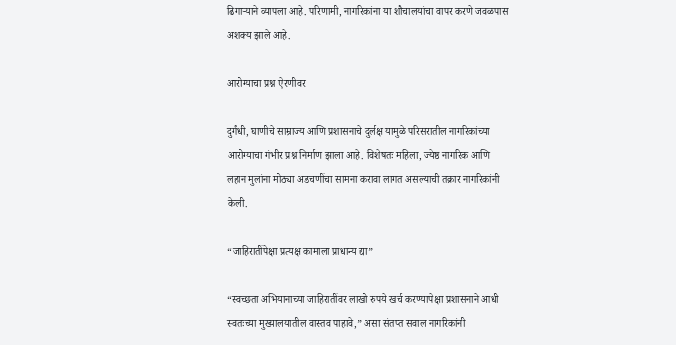ढिगाऱ्याने व्यापला आहे. परिणामी, नागरिकांना या शौचालयांचा वापर करणे जवळपास अशक्य झाले आहे.

आरोग्याचा प्रश्न ऐरणीवर

दुर्गंधी, घाणीचे साम्राज्य आणि प्रशासनाचे दुर्लक्ष यामुळे परिसरातील नागरिकांच्या आरोग्याचा गंभीर प्रश्न निर्माण झाला आहे. विशेषतः महिला, ज्येष्ठ नागरिक आणि लहान मुलांना मोठ्या अडचणींचा सामना करावा लागत असल्याची तक्रार नागरिकांनी केली.

“जाहिरातींपेक्षा प्रत्यक्ष कामाला प्राधान्य द्या”

“स्वच्छता अभियानाच्या जाहिरातींवर लाखो रुपये खर्च करण्यापेक्षा प्रशासनाने आधी स्वतःच्या मुख्यालयातील वास्तव पाहावे,” असा संतप्त सवाल नागरिकांनी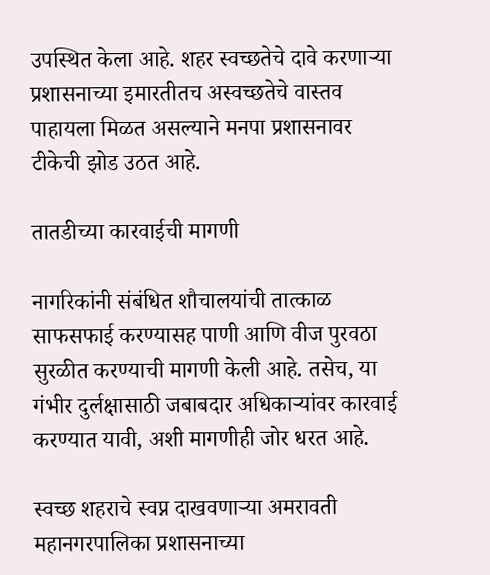उपस्थित केला आहे. शहर स्वच्छतेचे दावे करणाऱ्या प्रशासनाच्या इमारतीतच अस्वच्छतेचे वास्तव पाहायला मिळत असल्याने मनपा प्रशासनावर टीकेची झोड उठत आहे.

तातडीच्या कारवाईची मागणी

नागरिकांनी संबंधित शौचालयांची तात्काळ साफसफाई करण्यासह पाणी आणि वीज पुरवठा सुरळीत करण्याची मागणी केली आहे. तसेच, या गंभीर दुर्लक्षासाठी जबाबदार अधिकाऱ्यांवर कारवाई करण्यात यावी, अशी मागणीही जोर धरत आहे.

स्वच्छ शहराचे स्वप्न दाखवणाऱ्या अमरावती महानगरपालिका प्रशासनाच्या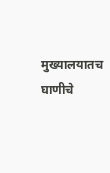मुख्यालयातच घाणीचे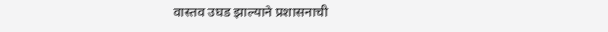वास्तव उघड झाल्याने प्रशासनाची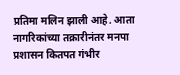प्रतिमा मलिन झाली आहे. आता नागरिकांच्या तक्रारीनंतर मनपा प्रशासन कितपत गंभीर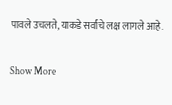पावले उचलते, याकडे सर्वांचे लक्ष लागले आहे.

Show More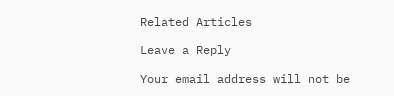Related Articles

Leave a Reply

Your email address will not be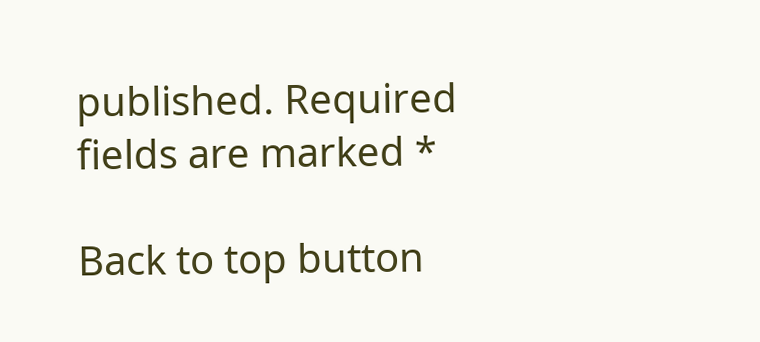published. Required fields are marked *

Back to top button